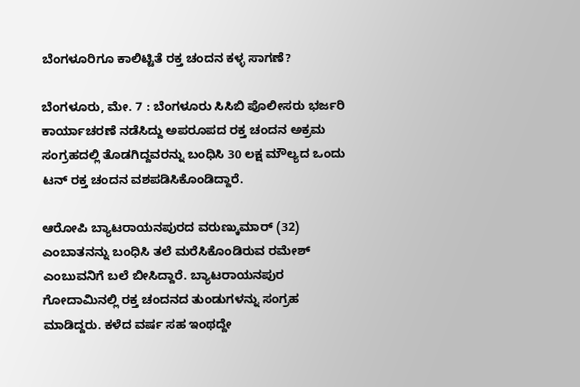ಬೆಂಗಳೂರಿಗೂ ಕಾಲಿಟ್ಟಿತೆ ರಕ್ತ ಚಂದನ ಕಳ್ಳ ಸಾಗಣೆ?

ಬೆಂಗಳೂರು, ಮೇ. 7 : ಬೆಂಗಳೂರು ಸಿಸಿಬಿ ಪೊಲೀಸರು ಭರ್ಜರಿ ಕಾರ್ಯಾಚರಣೆ ನಡೆಸಿದ್ದು ಅಪರೂಪದ ರಕ್ತ ಚಂದನ ಅಕ್ರಮ ಸಂಗ್ರಹದಲ್ಲಿ ತೊಡಗಿದ್ದವರನ್ನು ಬಂಧಿಸಿ 30 ಲಕ್ಷ ಮೌಲ್ಯದ ಒಂದು ಟನ್ ರಕ್ತ ಚಂದನ ವಶಪಡಿಸಿಕೊಂಡಿದ್ದಾರೆ.

ಆರೋಪಿ ಬ್ಯಾಟರಾಯನಪುರದ ವರುಣ್ಕುಮಾರ್ (32) ಎಂಬಾತನನ್ನು ಬಂಧಿಸಿ ತಲೆ ಮರೆಸಿಕೊಂಡಿರುವ ರಮೇಶ್ ಎಂಬುವನಿಗೆ ಬಲೆ ಬೀಸಿದ್ದಾರೆ. ಬ್ಯಾಟರಾಯನಪುರ ಗೋದಾಮಿನಲ್ಲಿ ರಕ್ತ ಚಂದನದ ತುಂಡುಗಳನ್ನು ಸಂಗ್ರಹ ಮಾಡಿದ್ದರು. ಕಳೆದ ವರ್ಷ ಸಹ ಇಂಥದ್ದೇ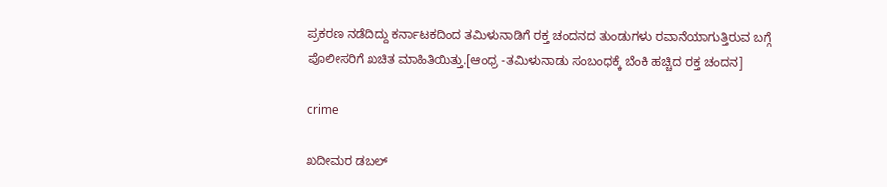ಪ್ರಕರಣ ನಡೆದಿದ್ದು ಕರ್ನಾಟಕದಿಂದ ತಮಿಳುನಾಡಿಗೆ ರಕ್ತ ಚಂದನದ ತುಂಡುಗಳು ರವಾನೆಯಾಗುತ್ತಿರುವ ಬಗ್ಗೆ ಪೊಲೀಸರಿಗೆ ಖಚಿತ ಮಾಹಿತಿಯಿತ್ತು.[ಆಂಧ್ರ -ತಮಿಳುನಾಡು ಸಂಬಂಧಕ್ಕೆ ಬೆಂಕಿ ಹಚ್ಚಿದ ರಕ್ತ ಚಂದನ]

crime

ಖದೀಮರ ಡಬಲ್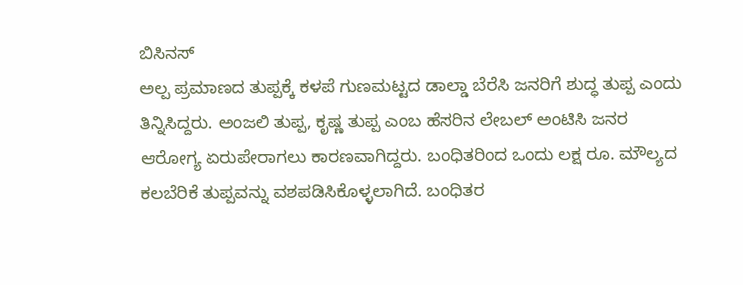ಬಿಸಿನಸ್
ಅಲ್ಪ ಪ್ರಮಾಣದ ತುಪ್ಪಕ್ಕೆ ಕಳಪೆ ಗುಣಮಟ್ಟದ ಡಾಲ್ಡಾ ಬೆರೆಸಿ ಜನರಿಗೆ ಶುದ್ಧ ತುಪ್ಪ ಎಂದು ತಿನ್ನಿಸಿದ್ದರು. ಅಂಜಲಿ ತುಪ್ಪ, ಕೃಷ್ಣ ತುಪ್ಪ ಎಂಬ ಹೆಸರಿನ ಲೇಬಲ್ ಅಂಟಿಸಿ ಜನರ ಆರೋಗ್ಯ ಏರುಪೇರಾಗಲು ಕಾರಣವಾಗಿದ್ದರು. ಬಂಧಿತರಿಂದ ಒಂದು ಲಕ್ಷ ರೂ. ಮೌಲ್ಯದ ಕಲಬೆರಿಕೆ ತುಪ್ಪವನ್ನು ವಶಪಡಿಸಿಕೊಳ್ಳಲಾಗಿದೆ. ಬಂಧಿತರ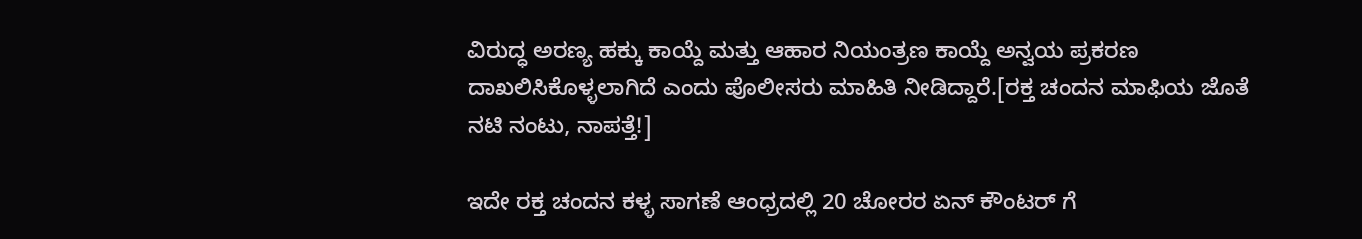ವಿರುದ್ಧ ಅರಣ್ಯ ಹಕ್ಕು ಕಾಯ್ದೆ ಮತ್ತು ಆಹಾರ ನಿಯಂತ್ರಣ ಕಾಯ್ದೆ ಅನ್ವಯ ಪ್ರಕರಣ ದಾಖಲಿಸಿಕೊಳ್ಳಲಾಗಿದೆ ಎಂದು ಪೊಲೀಸರು ಮಾಹಿತಿ ನೀಡಿದ್ದಾರೆ.[ರಕ್ತ ಚಂದನ ಮಾಫಿಯ ಜೊತೆ ನಟಿ ನಂಟು, ನಾಪತ್ತೆ!]

ಇದೇ ರಕ್ತ ಚಂದನ ಕಳ್ಳ ಸಾಗಣೆ ಆಂಧ್ರದಲ್ಲಿ 20 ಚೋರರ ಏನ್ ಕೌಂಟರ್ ಗೆ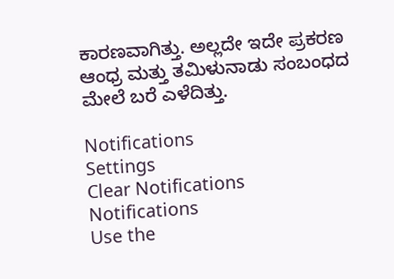ಕಾರಣವಾಗಿತ್ತು. ಅಲ್ಲದೇ ಇದೇ ಪ್ರಕರಣ ಆಂಧ್ರ ಮತ್ತು ತಮಿಳುನಾಡು ಸಂಬಂಧದ ಮೇಲೆ ಬರೆ ಎಳೆದಿತ್ತು.

Notifications
Settings
Clear Notifications
Notifications
Use the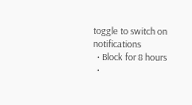toggle to switch on notifications
  • Block for 8 hours
  •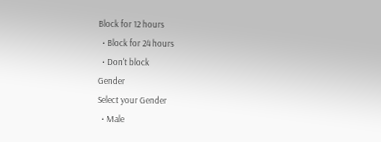Block for 12 hours
  • Block for 24 hours
  • Don't block
Gender
Select your Gender
  • Male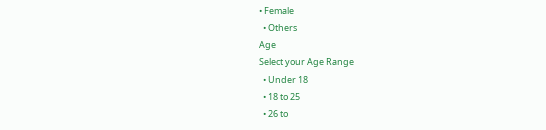• Female
  • Others
Age
Select your Age Range
  • Under 18
  • 18 to 25
  • 26 to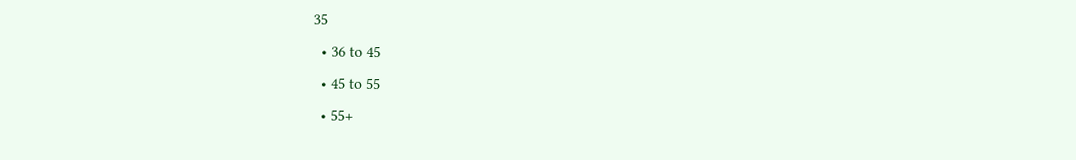35
  • 36 to 45
  • 45 to 55
  • 55+